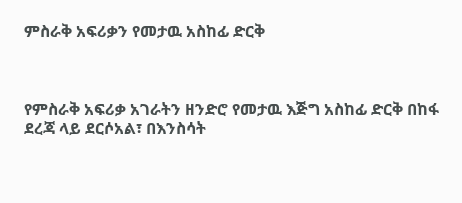ምስራቅ አፍሪቃን የመታዉ አስከፊ ድርቅ



የምስራቅ አፍሪቃ አገራትን ዘንድሮ የመታዉ እጅግ አስከፊ ድርቅ በከፋ ደረጃ ላይ ደርሶአል፣ በእንስሳት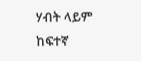ሃብት ላይም ከፍተኛ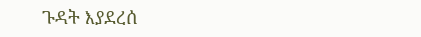ጉዳት እያደረሰ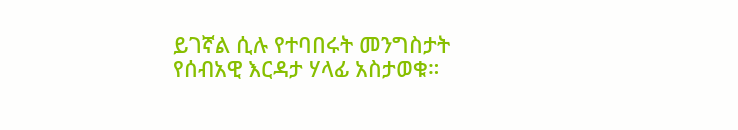ይገኛል ሲሉ የተባበሩት መንግስታት የሰብአዊ እርዳታ ሃላፊ አስታወቁ።